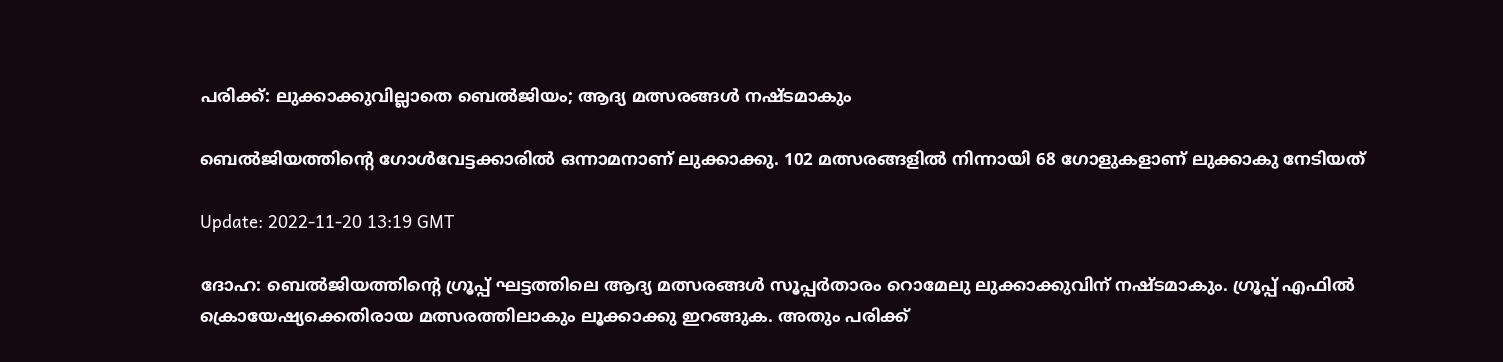പരിക്ക്: ലുക്കാക്കുവില്ലാതെ ബെൽജിയം; ആദ്യ മത്സരങ്ങൾ നഷ്ടമാകും

ബെൽജിയത്തിന്റെ ഗോൾവേട്ടക്കാരിൽ ഒന്നാമനാണ് ലുക്കാക്കു. 102 മത്സരങ്ങളിൽ നിന്നായി 68 ഗോളുകളാണ് ലുക്കാകു നേടിയത്

Update: 2022-11-20 13:19 GMT

ദോഹ: ബെൽജിയത്തിന്റെ ഗ്രൂപ്പ് ഘട്ടത്തിലെ ആദ്യ മത്സരങ്ങൾ സൂപ്പർതാരം റൊമേലു ലുക്കാക്കുവിന് നഷ്ടമാകും. ഗ്രൂപ്പ് എഫിൽ ക്രൊയേഷ്യക്കെതിരായ മത്സരത്തിലാകും ലൂക്കാക്കു ഇറങ്ങുക. അതും പരിക്ക്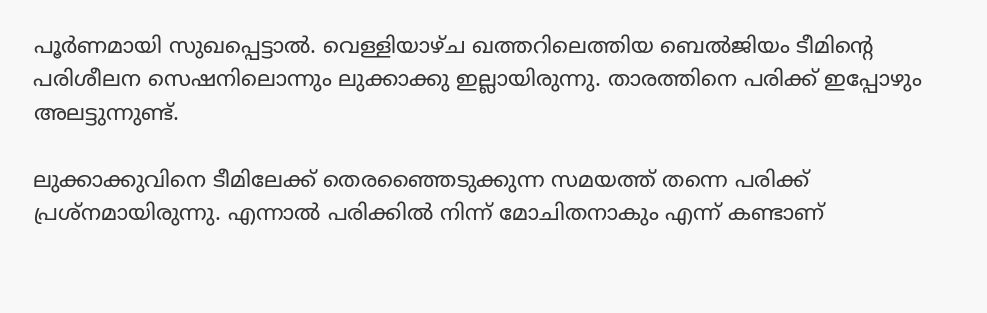പൂര്‍ണമായി സുഖപ്പെട്ടാല്‍. വെള്ളിയാഴ്ച ഖത്തറിലെത്തിയ ബെൽജിയം ടീമിന്റെ പരിശീലന സെഷനിലൊന്നും ലുക്കാക്കു ഇല്ലായിരുന്നു. താരത്തിനെ പരിക്ക് ഇപ്പോഴും അലട്ടുന്നുണ്ട്.

ലുക്കാക്കുവിനെ ടീമിലേക്ക് തെരഞ്ഞൈടുക്കുന്ന സമയത്ത് തന്നെ പരിക്ക് പ്രശ്നമായിരുന്നു. എന്നാൽ പരിക്കിൽ നിന്ന് മോചിതനാകും എന്ന് കണ്ടാണ്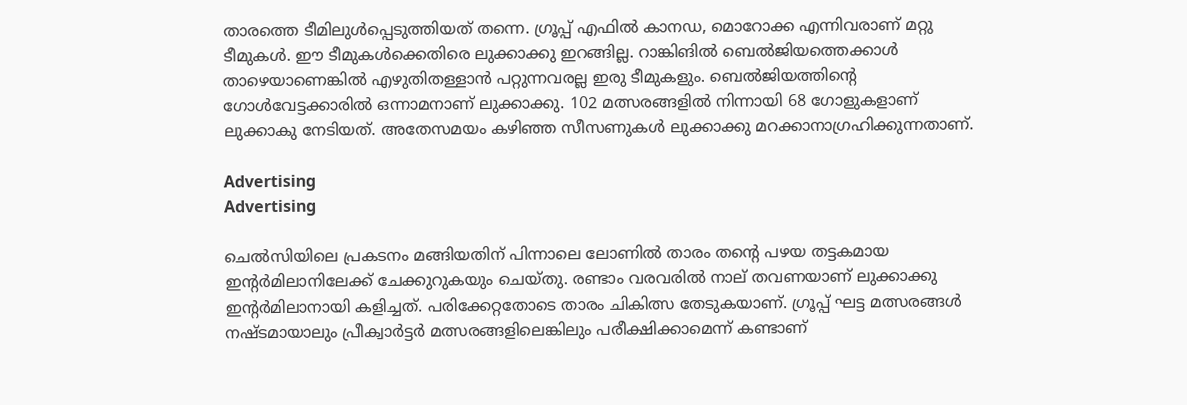താരത്തെ ടീമിലുൾപ്പെടുത്തിയത് തന്നെ. ഗ്രൂപ്പ് എഫിൽ കാനഡ, മൊറോക്ക എന്നിവരാണ് മറ്റു ടീമുകൾ. ഈ ടീമുകൾക്കെതിരെ ലുക്കാക്കു ഇറങ്ങില്ല. റാങ്കിങിൽ ബെൽജിയത്തെക്കാൾ താഴെയാണെങ്കിൽ എഴുതിതള്ളാൻ പറ്റുന്നവരല്ല ഇരു ടീമുകളും. ബെൽജിയത്തിന്റെ ഗോൾവേട്ടക്കാരിൽ ഒന്നാമനാണ് ലുക്കാക്കു. 102 മത്സരങ്ങളിൽ നിന്നായി 68 ഗോളുകളാണ് ലുക്കാകു നേടിയത്. അതേസമയം കഴിഞ്ഞ സീസണുകൾ ലുക്കാക്കു മറക്കാനാഗ്രഹിക്കുന്നതാണ്.

Advertising
Advertising

ചെൽസിയിലെ പ്രകടനം മങ്ങിയതിന് പിന്നാലെ ലോണിൽ താരം തന്റെ പഴയ തട്ടകമായ ഇന്റർമിലാനിലേക്ക് ചേക്കുറുകയും ചെയ്തു. രണ്ടാം വരവരില്‍ നാല് തവണയാണ് ലുക്കാക്കു ഇന്റർമിലാനായി കളിച്ചത്. പരിക്കേറ്റതോടെ താരം ചികിത്സ തേടുകയാണ്. ഗ്രൂപ്പ് ഘട്ട മത്സരങ്ങൾ നഷ്ടമായാലും പ്രീക്വാർട്ടർ മത്സരങ്ങളിലെങ്കിലും പരീക്ഷിക്കാമെന്ന് കണ്ടാണ്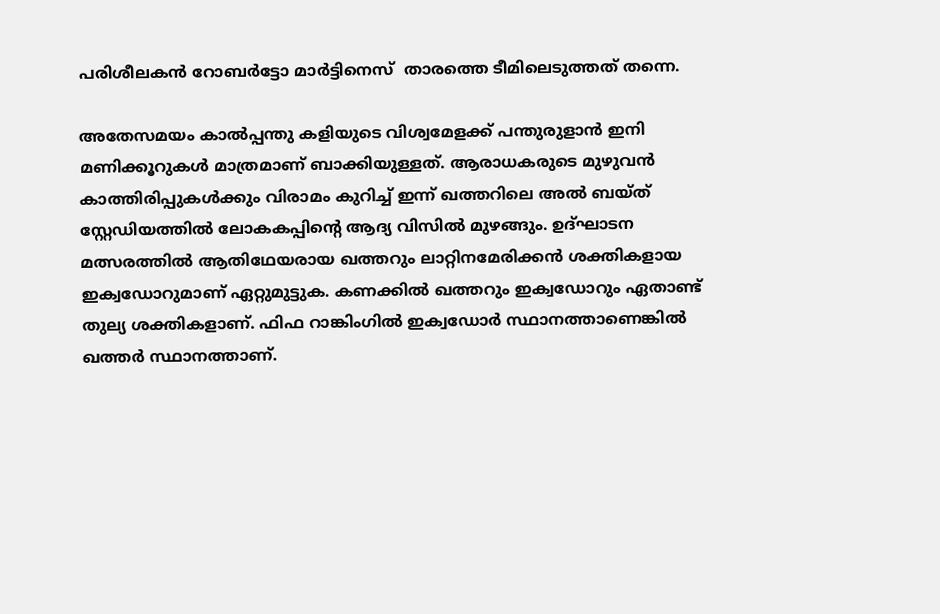പരിശീലകൻ റോബർട്ടോ മാർട്ടിനെസ്  താരത്തെ ടീമിലെടുത്തത് തന്നെ.

അതേസമയം കാൽപ്പന്തു കളിയുടെ വിശ്വമേളക്ക് പന്തുരുളാൻ ഇനി മണിക്കൂറുകൾ മാത്രമാണ് ബാക്കിയുള്ളത്. ആരാധകരുടെ മുഴുവൻ കാത്തിരിപ്പുകൾക്കും വിരാമം കുറിച്ച് ഇന്ന് ഖത്തറിലെ അൽ ബയ്ത് സ്റ്റേഡിയത്തിൽ ലോകകപ്പിന്റെ ആദ്യ വിസിൽ മുഴങ്ങും. ഉദ്ഘാടന മത്സരത്തിൽ ആതിഥേയരായ ഖത്തറും ലാറ്റിനമേരിക്കന്‍ ശക്തികളായ ഇക്വഡോറുമാണ് ഏറ്റുമുട്ടുക. കണക്കിൽ ഖത്തറും ഇക്വഡോറും ഏതാണ്ട് തുല്യ ശക്തികളാണ്. ഫിഫ റാങ്കിംഗിൽ ഇക്വഡോർ സ്ഥാനത്താണെങ്കില്‍ ഖത്തർ സ്ഥാനത്താണ്.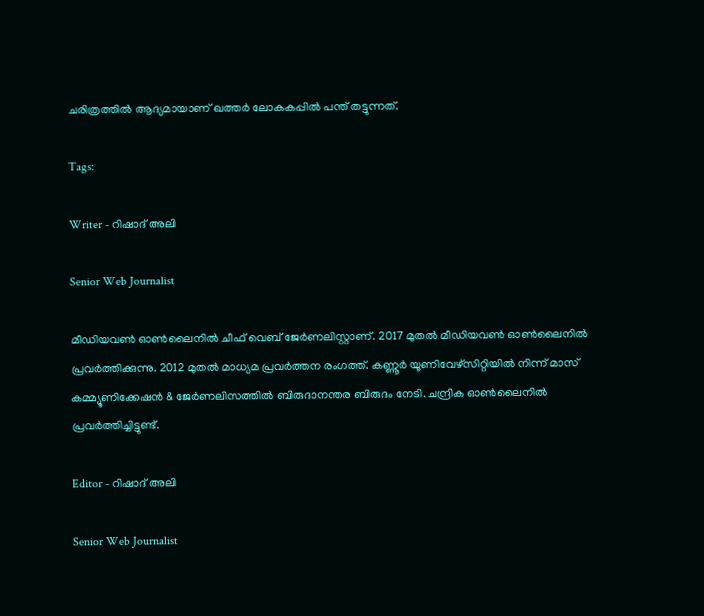ചരിത്രത്തില്‍ ആദ്യമായാണ് ഖത്തര്‍ ലോകകപ്പില്‍ പന്ത് തട്ടുന്നത്.

Tags:

Writer - റിഷാദ് അലി

Senior Web Journalist

മീഡിയവൺ ഓൺലൈനിൽ ചീഫ് വെബ് ജേർണലിസ്റ്റാണ്. 2017 മുതൽ മീഡിയവൺ ഓൺലൈനിൽ പ്രവർത്തിക്കുന്നു. 2012 മുതൽ മാധ്യമ പ്രവർത്തന രംഗത്ത്. കണ്ണൂര്‍ യൂണിവേഴ്‌സിറ്റിയിൽ നിന്ന് മാസ് കമ്മ്യൂണിക്കേഷന്‍ & ജേര്‍ണലിസത്തില്‍ ബിരുദാനന്തര ബിരുദം നേടി. ചന്ദ്രിക ഓണ്‍ലൈനില്‍ പ്രവര്‍ത്തിച്ചിട്ടുണ്ട്.

Editor - റിഷാദ് അലി

Senior Web Journalist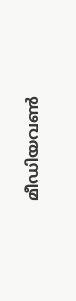മീഡിയവൺ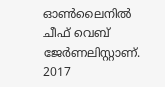ഓൺലൈനിൽ ചീഫ് വെബ് ജേർണലിസ്റ്റാണ്. 2017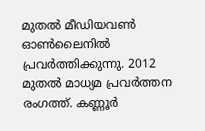മുതൽ മീഡിയവൺ ഓൺലൈനിൽ പ്രവർത്തിക്കുന്നു. 2012 മുതൽ മാധ്യമ പ്രവർത്തന രംഗത്ത്. കണ്ണൂര്‍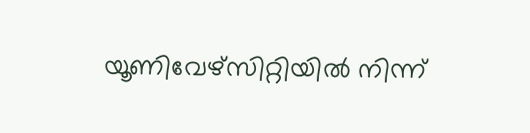യൂണിവേഴ്‌സിറ്റിയിൽ നിന്ന്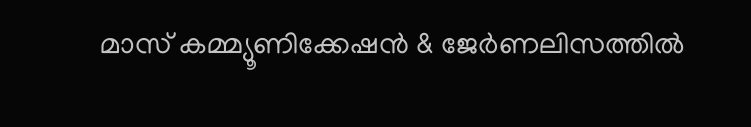മാസ് കമ്മ്യൂണിക്കേഷന്‍ & ജേര്‍ണലിസത്തില്‍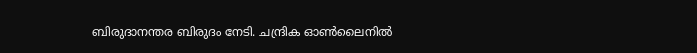ബിരുദാനന്തര ബിരുദം നേടി. ചന്ദ്രിക ഓണ്‍ലൈനില്‍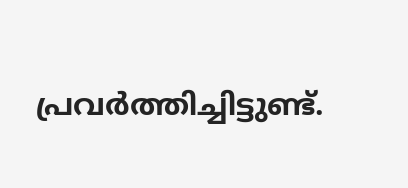പ്രവര്‍ത്തിച്ചിട്ടുണ്ട്.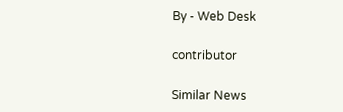By - Web Desk

contributor

Similar News